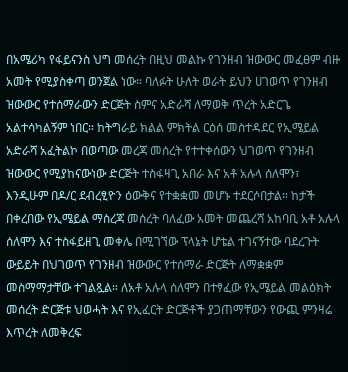በአሜሪካ የፋይናንስ ህግ መሰረት በዚህ መልኩ የገንዘብ ዝውውር መፈፀም ብዙ አመት የሚያስቀጣ ወንጀል ነው። ባለፉት ሁለት ወራት ይህን ሀገወጥ የገንዘብ ዝውውር የተሰማራውን ድርጅት ስምና አድራሻ ለማወቅ ጥረት አድርጌ አልተሳካልኝም ነበር። ከትግራይ ክልል ምክትል ርዕሰ መስተዳደር የኢሜይል አድራሻ አፈትልኮ በወጣው መረጃ መሰረት የተተቀሰውን ህገወጥ የገንዘብ ዝውውር የሚያከናውነው ድርጅት ተስፋዛጊ አበራ እና አቶ አሉላ ሰለሞን፣ እንዲሁም በዶ/ር ደብረፂዮን ዕውቅና የተቋቋመ መሆኑ ተደርሶበታል። ከታች በቀረበው የኢሜይል ማስረጃ መሰረት ባለፈው አመት መጨረሻ አከባቢ አቶ አሉላ ሰለሞን እና ተስፋይዘጊ መቀሌ በሚገኘው ፕላኔት ሆቴል ተገናኝተው ባደረጉት ውይይት በህገወጥ የገንዘብ ዝውውር የተሰማራ ድርጅት ለማቋቋም መስማማታቸው ተገልጿል። ለአቶ አሉላ ሰለሞን በተፃፈው የኢሜይል መልዕክት መሰረት ድርጅቱ ህወሓት እና የኢፈርት ድርጅቶች ያጋጠማቸውን የውጪ ምንዛሬ እጥረት ለመቅረፍ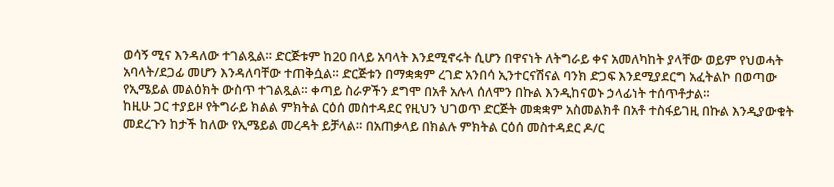ወሳኝ ሚና እንዳለው ተገልጿል። ድርጅቱም ከ20 በላይ አባላት እንደሚኖሩት ሲሆን በዋናነት ለትግራይ ቀና አመለካከት ያላቸው ወይም የህወሓት አባላት/ደጋፊ መሆን እንዳለባቸው ተጠቅሷል። ድርጅቱን በማቋቋም ረገድ አንበሳ ኢንተርናሽናል ባንክ ድጋፍ እንደሚያደርግ አፈትልኮ በወጣው የኢሜይል መልዕክት ውስጥ ተገልጿል። ቀጣይ ስራዎችን ደግሞ በአቶ አሉላ ሰለሞን በኩል እንዲከናወኑ ኃላፊነት ተሰጥቶታል።
ከዚሁ ጋር ተያይዞ የትግራይ ክልል ምክትል ርዕሰ መስተዳደር የዚህን ህገወጥ ድርጅት መቋቋም አስመልክቶ በአቶ ተስፋይገዚ በኩል እንዲያውቁት መደረጉን ከታች ከለው የኢሜይል መረዳት ይቻላል። በአጠቃላይ በክልሉ ምክትል ርዕሰ መስተዳደር ዶ/ር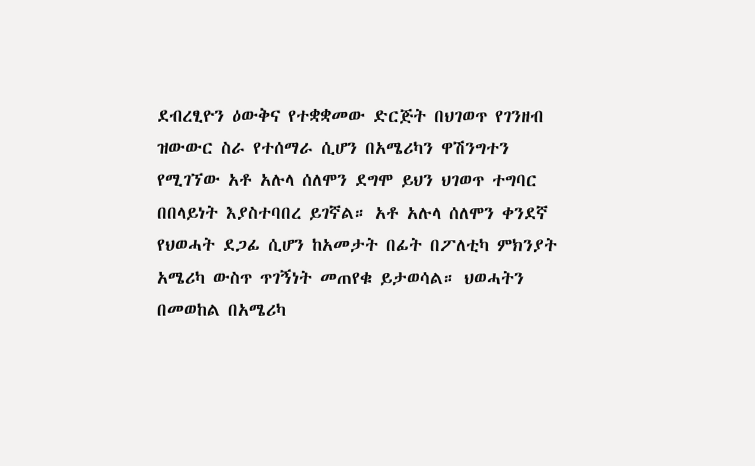ደብረፂዮን ዕውቅና የተቋቋመው ድርጅት በህገወጥ የገንዘብ ዝውውር ስራ የተሰማራ ሲሆን በአሜሪካን ዋሽንግተን የሚገኘው አቶ አሉላ ሰለሞን ደግሞ ይህን ህገወጥ ተግባር በበላይነት እያስተባበረ ይገኛል። አቶ አሉላ ሰለሞን ቀንደኛ የህወሓት ደጋፊ ሲሆን ከአመታት በፊት በፖለቲካ ምክንያት አሜሪካ ውስጥ ጥገኝነት መጠየቁ ይታወሳል። ህወሓትን በመወከል በአሜሪካ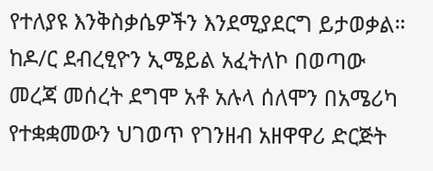የተለያዩ እንቅስቃሴዎችን እንደሚያደርግ ይታወቃል። ከዶ/ር ደብረፂዮን ኢሜይል አፈትለኮ በወጣው መረጃ መሰረት ደግሞ አቶ አሉላ ሰለሞን በአሜሪካ የተቋቋመውን ህገወጥ የገንዘብ አዘዋዋሪ ድርጅት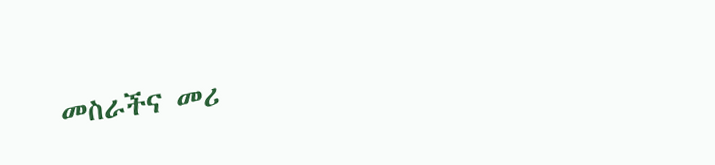መስራችና መሪ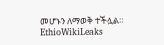መሆኑን ለማወቅ ተችሏል።
EthioWikiLeaks